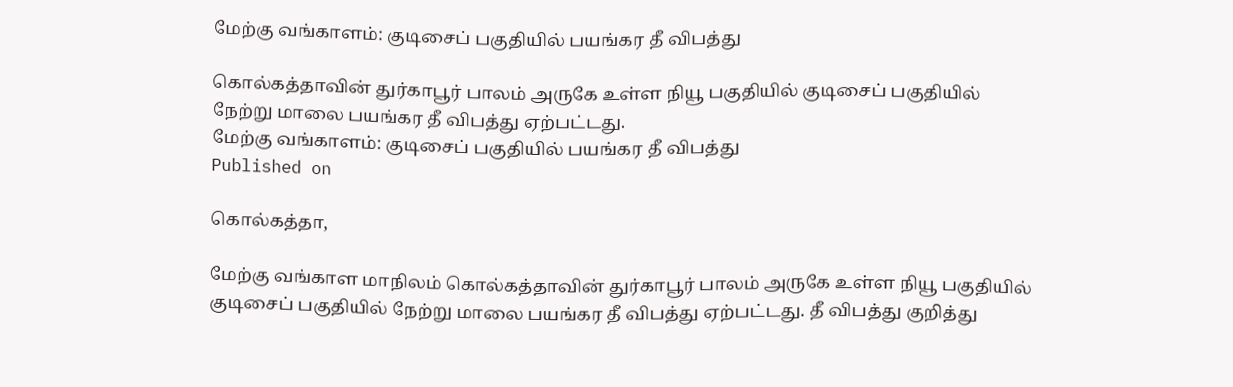மேற்கு வங்காளம்: குடிசைப் பகுதியில் பயங்கர தீ விபத்து

கொல்கத்தாவின் துர்காபூர் பாலம் அருகே உள்ள நியூ பகுதியில் குடிசைப் பகுதியில் நேற்று மாலை பயங்கர தீ விபத்து ஏற்பட்டது.
மேற்கு வங்காளம்: குடிசைப் பகுதியில் பயங்கர தீ விபத்து
Published on

கொல்கத்தா,

மேற்கு வங்காள மாநிலம் கொல்கத்தாவின் துர்காபூர் பாலம் அருகே உள்ள நியூ பகுதியில் குடிசைப் பகுதியில் நேற்று மாலை பயங்கர தீ விபத்து ஏற்பட்டது. தீ விபத்து குறித்து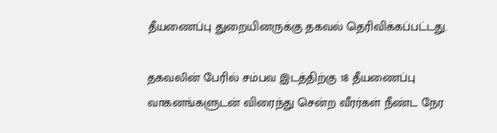தீயணைப்பு துறையினருக்கு தகவல் தெரிவிக்கப்பட்டது.

தகவலின் பேரில் சம்பவ இடத்திற்கு 18 தீயணைப்பு வாகனங்களுடன் விரைந்து சென்ற வீரர்கள் நீண்ட நேர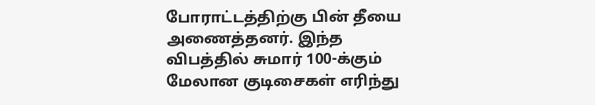போராட்டத்திற்கு பின் தீயை அணைத்தனர். இந்த விபத்தில் சுமார் 100-க்கும் மேலான குடிசைகள் எரிந்து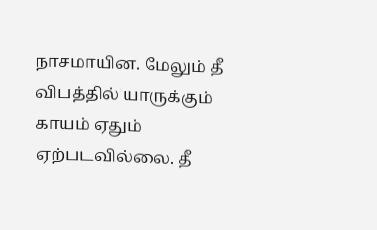நாசமாயின. மேலும் தீ விபத்தில் யாருக்கும் காயம் ஏதும் ஏற்படவில்லை. தீ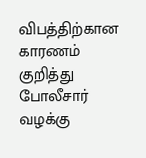விபத்திற்கான காரணம் குறித்து போலீசார் வழக்கு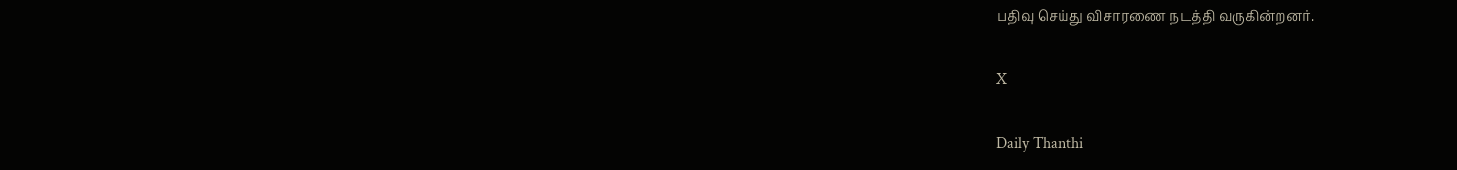பதிவு செய்து விசாரணை நடத்தி வருகின்றனர்.

X

Daily Thanthi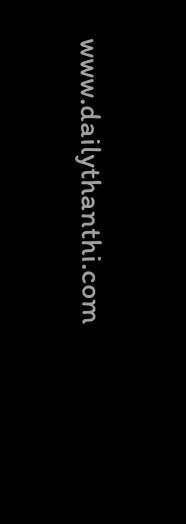www.dailythanthi.com